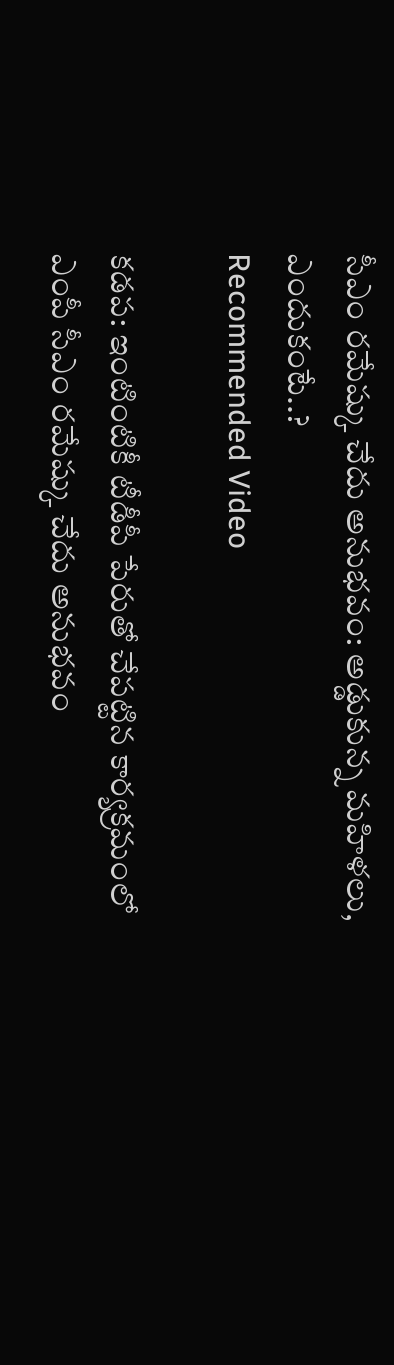సీఎం రమేష్కు చేదు అనుభవం: అడ్డుకున్న మహిళలు, ఎందుకంటే..?
Recommended Video

కడప: ఇంటింటికీ టీడీపీ పేరుతో చేపట్టిన కార్యక్రమంలో ఎంపీ సీఎం రమేష్కు చేదు అనుభవం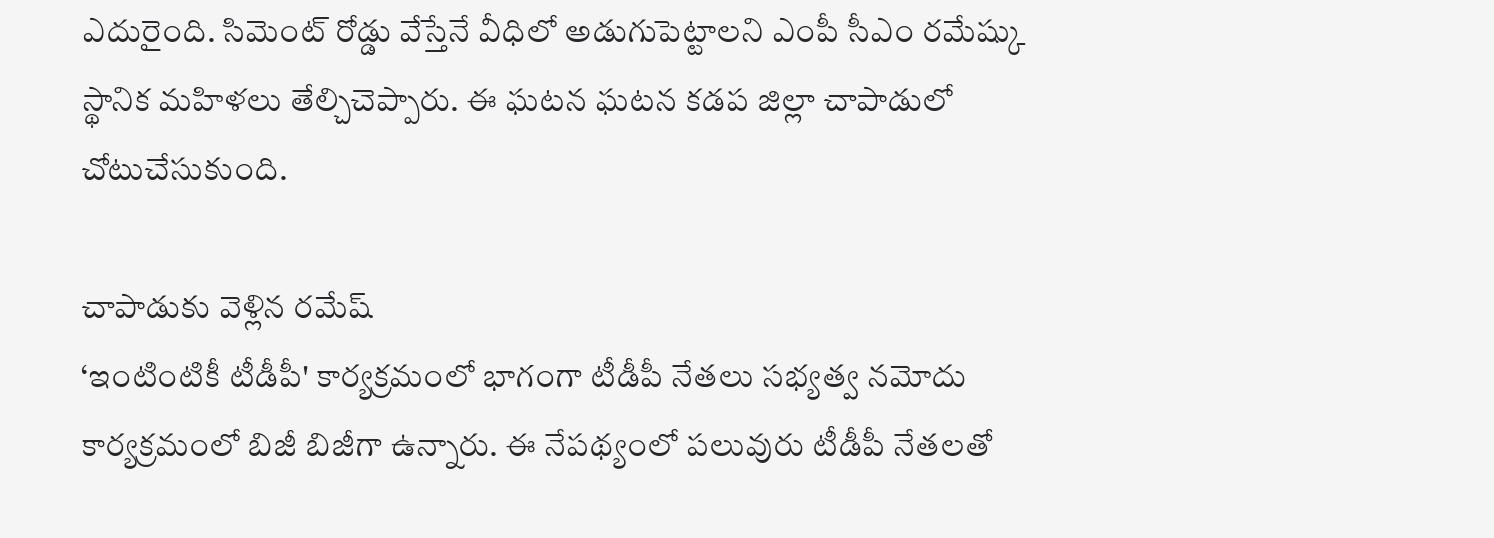ఎదురైంది. సిమెంట్ రోడ్డు వేస్తేనే వీధిలో అడుగుపెట్టాలని ఎంపీ సీఎం రమేష్కు స్థానిక మహిళలు తేల్చిచెప్పారు. ఈ ఘటన ఘటన కడప జిల్లా చాపాడులో చోటుచేసుకుంది.

చాపాడుకు వెళ్లిన రమేష్
‘ఇంటింటికీ టీడీపీ' కార్యక్రమంలో భాగంగా టీడీపీ నేతలు సభ్యత్వ నమోదు కార్యక్రమంలో బిజీ బిజీగా ఉన్నారు. ఈ నేపథ్యంలో పలువురు టీడీపీ నేతలతో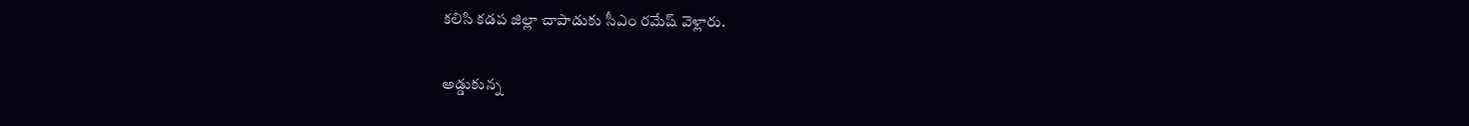కలిసి కడప జిల్లా చాపాడుకు సీఎం రమేష్ వెళ్లారు.

అడ్డుకున్న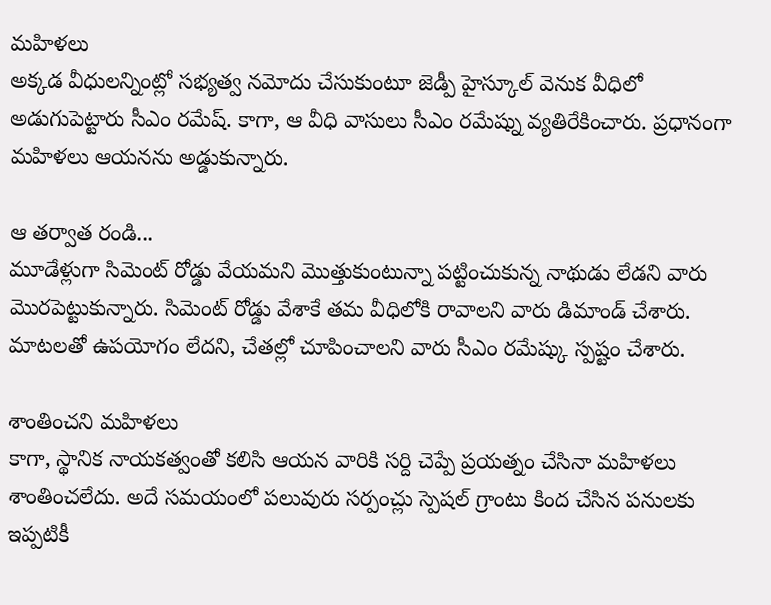మహిళలు
అక్కడ వీధులన్నింట్లో సభ్యత్వ నమోదు చేసుకుంటూ జెడ్పీ హైస్కూల్ వెనుక వీధిలో అడుగుపెట్టారు సీఎం రమేష్. కాగా, ఆ వీధి వాసులు సీఎం రమేష్ను వ్యతిరేకించారు. ప్రధానంగా మహిళలు ఆయనను అడ్డుకున్నారు.

ఆ తర్వాత రండి...
మూడేళ్లుగా సిమెంట్ రోడ్డు వేయమని మొత్తుకుంటున్నా పట్టించుకున్న నాథుడు లేడని వారు మొరపెట్టుకున్నారు. సిమెంట్ రోడ్డు వేశాకే తమ వీధిలోకి రావాలని వారు డిమాండ్ చేశారు. మాటలతో ఉపయోగం లేదని, చేతల్లో చూపించాలని వారు సీఎం రమేష్కు స్పష్టం చేశారు.

శాంతించని మహిళలు
కాగా, స్థానిక నాయకత్వంతో కలిసి ఆయన వారికి సర్ది చెప్పే ప్రయత్నం చేసినా మహిళలు శాంతించలేదు. అదే సమయంలో పలువురు సర్పంచ్లు స్పెషల్ గ్రాంటు కింద చేసిన పనులకు ఇప్పటికీ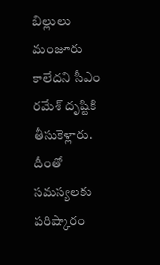బిల్లులు మంజూరు కాలేదని సీఎం రమేశ్ దృష్టికి తీసుకెళ్లారు. దీంతో సమస్యలకు పరిష్కారం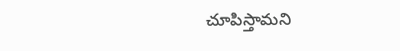చూపిస్తామని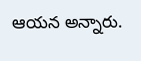ఆయన అన్నారు.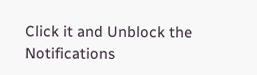Click it and Unblock the Notifications